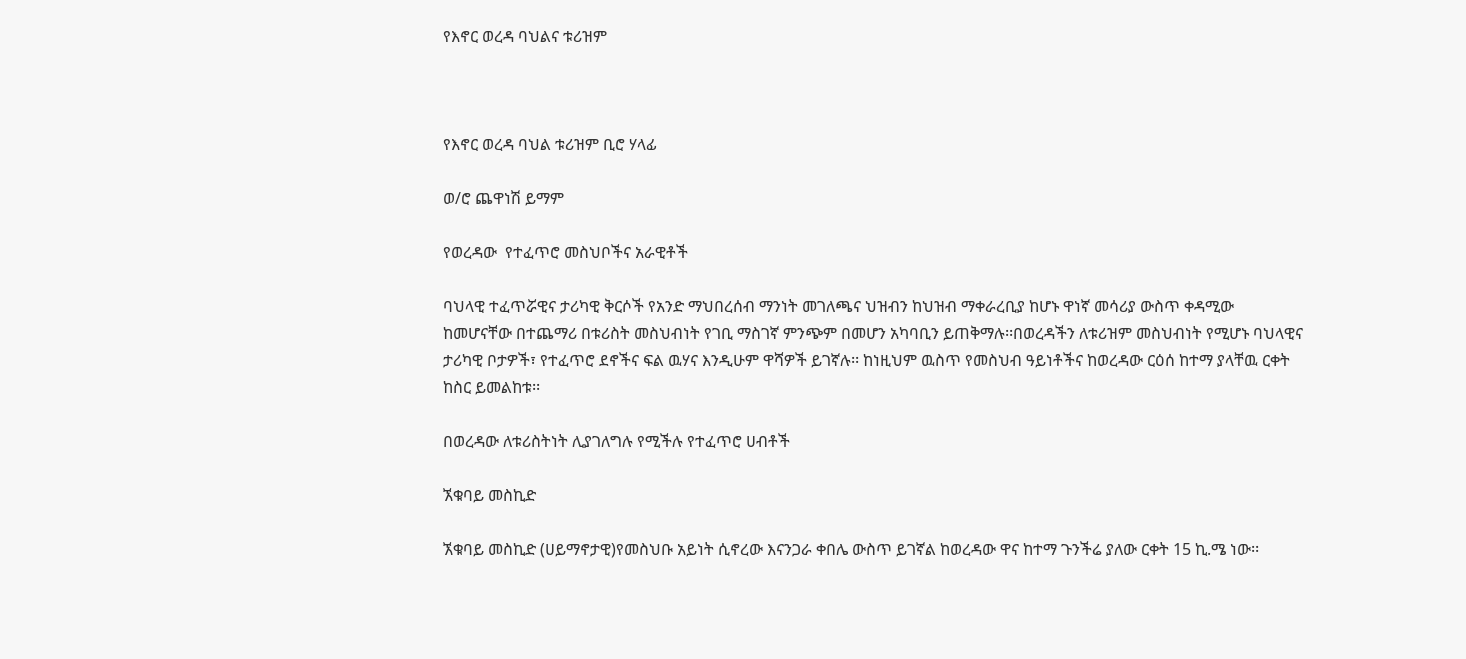የእኖር ወረዳ ባህልና ቱሪዝም



የእኖር ወረዳ ባህል ቱሪዝም ቢሮ ሃላፊ

ወ/ሮ ጨዋነሽ ይማም

የወረዳው  የተፈጥሮ መስህቦችና አራዊቶች

ባህላዊ ተፈጥሯዊና ታሪካዊ ቅርሶች የአንድ ማህበረሰብ ማንነት መገለጫና ህዝብን ከህዝብ ማቀራረቢያ ከሆኑ ዋነኛ መሳሪያ ውስጥ ቀዳሚው ከመሆናቸው በተጨማሪ በቱሪስት መስህብነት የገቢ ማስገኛ ምንጭም በመሆን አካባቢን ይጠቅማሉ፡፡በወረዳችን ለቱሪዝም መስህብነት የሚሆኑ ባህላዊና ታሪካዊ ቦታዎች፣ የተፈጥሮ ደኖችና ፍል ዉሃና እንዲሁም ዋሻዎች ይገኛሉ፡፡ ከነዚህም ዉስጥ የመስህብ ዓይነቶችና ከወረዳው ርዕሰ ከተማ ያላቸዉ ርቀት ከስር ይመልከቱ፡፡

በወረዳው ለቱሪስትነት ሊያገለግሉ የሚችሉ የተፈጥሮ ሀብቶች

ኧቁባይ መስኪድ

ኧቁባይ መስኪድ (ሀይማኖታዊ)የመስህቡ አይነት ሲኖረው እናንጋራ ቀበሌ ውስጥ ይገኛል ከወረዳው ዋና ከተማ ጉንችሬ ያለው ርቀት 15 ኪ.ሜ ነው፡፡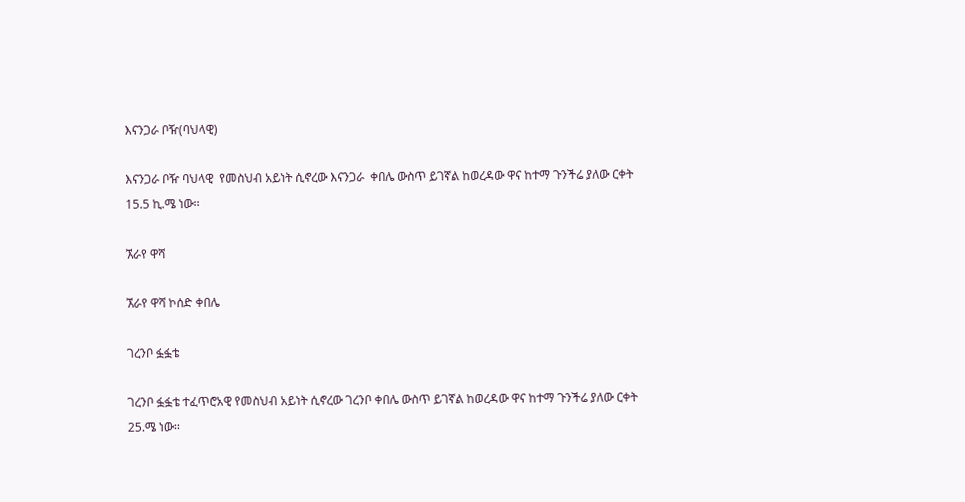እናንጋራ ቦዥ(ባህላዊ)

እናንጋራ ቦዥ ባህላዊ  የመስህብ አይነት ሲኖረው እናንጋራ  ቀበሌ ውስጥ ይገኛል ከወረዳው ዋና ከተማ ጉንችሬ ያለው ርቀት 15.5 ኪ.ሜ ነው፡፡

ኧራየ ዋሻ

ኧራየ ዋሻ ኮሰድ ቀበሌ

ገረንቦ ፏፏቴ

ገረንቦ ፏፏቴ ተፈጥሮአዊ የመስህብ አይነት ሲኖረው ገረንቦ ቀበሌ ውስጥ ይገኛል ከወረዳው ዋና ከተማ ጉንችሬ ያለው ርቀት 25.ሜ ነው፡፡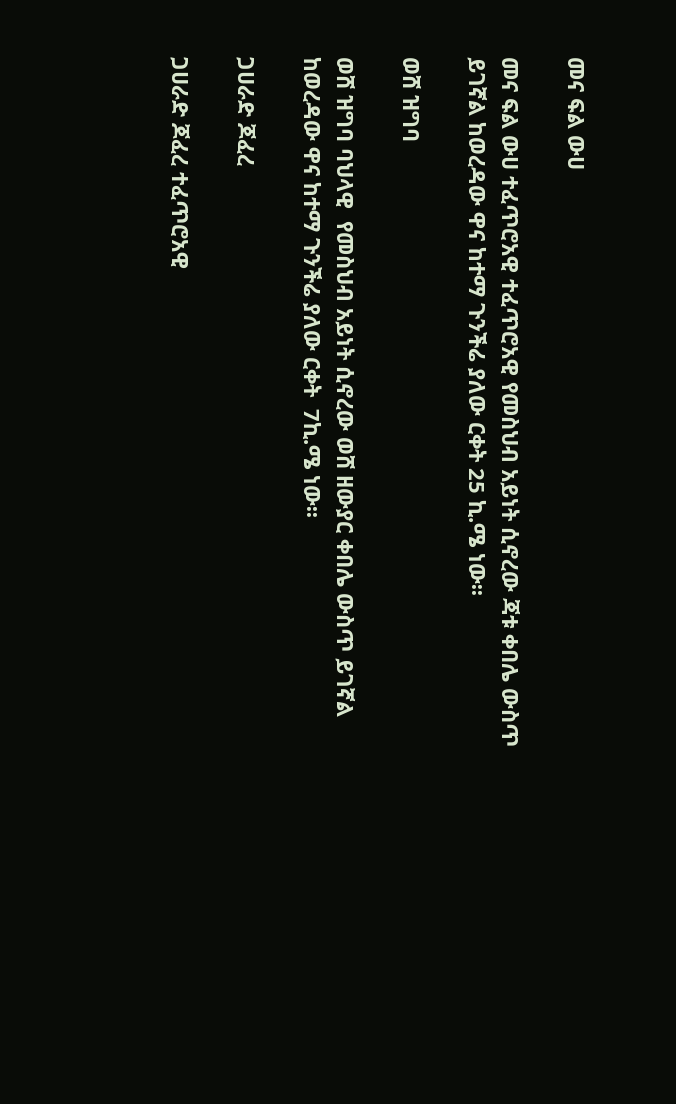መና ፍል ውሀ

መና ፍል ውሀ ተፈጥሮአዊ ተፈጥሮአዊ የመስህብ አይነት ሲኖረው ጃቱ ቀበሌ ውስጥ ይገኛል ከወረዳው ዋና ከተማ ጉንችሬ ያለው ርቀት 25 ኪ.ሜ ነው፡፡

ወሸ ዝግባ

ወሸ ዝግባ ባህላዊ  የመስህብ አይነት ሲኖረው ወሸ ዘውያር ቀበሌ ውስጥ ይገኛል ከወረዳው ዋና ከተማ ጉንችሬ ያለው ርቀት  7ኪ.ሜ ነው፡፡

ጋሀራድ ጆፈረ

ጋሀራድ ጆፈረ ተፈጥሮአዊ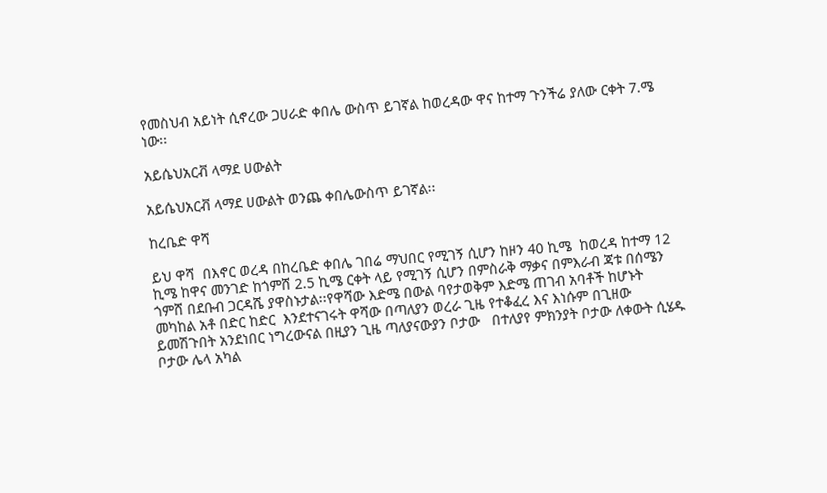የመስህብ አይነት ሲኖረው ጋሀራድ ቀበሌ ውስጥ ይገኛል ከወረዳው ዋና ከተማ ጉንችሬ ያለው ርቀት 7.ሜ ነው፡፡

አይሴህአርቭ ላማደ ሀውልት

አይሴህአርቭ ላማደ ሀውልት ወንጨ ቀበሌውስጥ ይገኛል፡፡

ከረቤድ ዋሻ

ይህ ዋሻ  በእኖር ወረዳ በከረቤድ ቀበሌ ገበሬ ማህበር የሚገኝ ሲሆን ከዞን 40 ኪሜ  ከወረዳ ከተማ 12 ኪሜ ከዋና መንገድ ከጎምሸ 2.5 ኪሜ ርቀት ላይ የሚገኝ ሲሆን በምስራቅ ማቃና በምእራብ ጃቱ በሰሜን ጎምሸ በደቡብ ጋርዳሼ ያዋስኑታል፡፡የዋሻው እድሜ በውል ባየታወቅም እድሜ ጠገብ አባቶች ከሆኑት መካከል አቶ በድር ከድር  እንደተናገሩት ዋሻው በጣለያን ወረራ ጊዜ የተቆፈረ እና እነሱም በጊዘው ይመሽጉበት አንደነበር ነግረውናል በዚያን ጊዜ ጣለያናውያን ቦታው   በተለያየ ምክንያት ቦታው ለቀውት ሲሄዱ ቦታው ሌላ አካል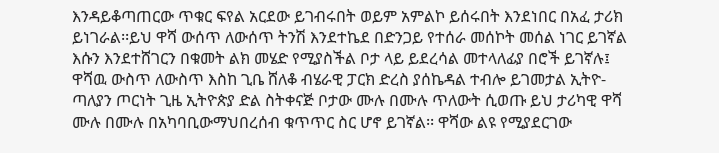እንዳይቆጣጠርው ጥቁር ፍየል አርደው ይገብሩበት ወይም አምልኮ ይሰሩበት እንደነበር በአፈ ታሪክ ይነገራል፡፡ይህ ዋሻ ውሰጥ ለውሰጥ ትንሽ እንደተኬደ በድንጋይ የተሰራ መሰኮት መሰል ነገር ይገኛል እሱን እንደተሸገርን በቁመት ልክ መሄድ የሚያስችል ቦታ ላይ ይደረሳል መተላለፊያ በሮች ይገኛሉ፤ ዋሻዉ ውስጥ ለውስጥ እስከ ጊቤ ሸለቆ ብሄራዊ ፓርክ ድረስ ያሰኬዳል ተብሎ ይገመታል ኢትዮ-ጣለያን ጦርነት ጊዜ ኢትዮጵያ ድል ስትቀናጅ ቦታው ሙሉ በሙሉ ጥለውት ሲወጡ ይህ ታሪካዊ ዋሻ ሙሉ በሙሉ በአካባቢውማህበረሰብ ቁጥጥር ስር ሆኖ ይገኛል፡፡ ዋሻው ልዩ የሚያደርገው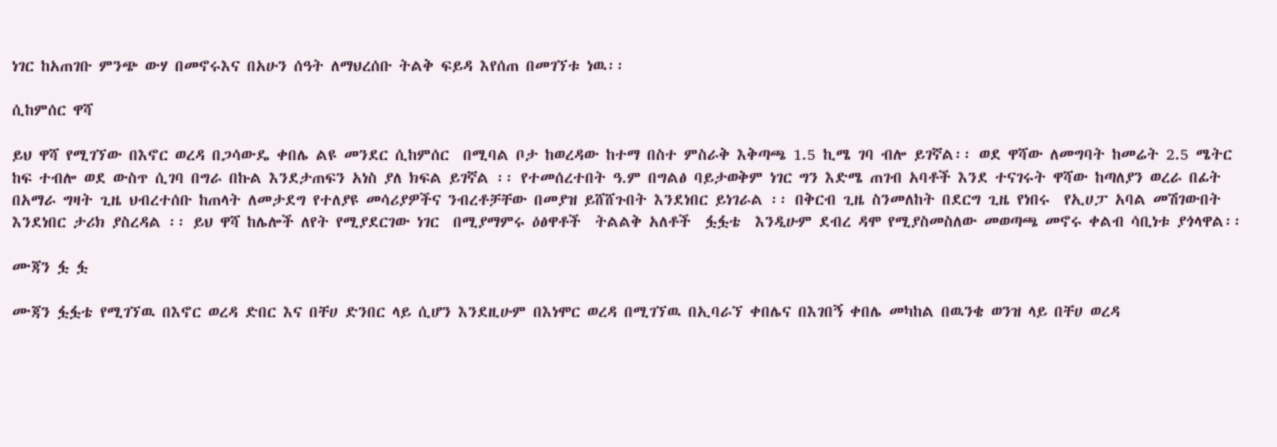ነገር ከአጠገቡ ምንጭ ውሃ በመኖሩእና በአሁን ሰዓት ለማህረሰቡ ትልቅ ፍይዳ እየሰጠ በመገኘቱ ነዉ፡፡

ሲከምሰር ዋሻ

ይህ ዋሻ የሚገኘው በእኖር ወረዳ በጋሳውዴ ቀበሌ ልዩ መንደር ሲከምሰር  በሚባል ቦታ ከወረዳው ከተማ በስተ ምስራቅ እቅጣጫ 1.5 ኪሜ ገባ ብሎ ይገኛል፡፡ ወደ ዋሻው ለመግባት ከመሬት 2.5 ሜትር ከፍ ተብሎ ወደ ውስጥ ሲገባ በግራ በኩል እንደታጠፍን አነስ ያለ ክፍል ይገኛል ፡፡ የተመሰረተበት ዓ.ም በግልፅ ባይታወቅም ነገር ግን እድሜ ጠገብ አባቶች እንደ ተናገሩት ዋሻው ከጣለያን ወረራ በፊት በአማራ ግዛት ጊዜ ህብረተሰቡ ከጠላት ለመታደግ የተለያዩ መሳሪያዎችና ንብረቶቻቸው በመያዝ ይሸሸጉበት እንደነበር ይነገራል ፡፡ በቅርብ ጊዜ ስንመለከት በደርግ ጊዜ የነበሩ  የኢሀፓ አባል መሽገውበት እንደነበር ታሪክ ያስረዳል ፡፡ ይህ ዋሻ ከሌሎች ለየት የሚያደርገው ነገር  በሚያማምሩ ዕፅዋቶች  ትልልቅ አለቶች  ፏፏቴ  እንዲሁም ደብረ ዳሞ የሚያስመስለው መወጣጫ መኖሩ ቀልብ ሳቢነቱ ያጎላዋል፡፡

ሙጃን ፏ ፏ

ሙጃን ፏፏቴ የሚገኘዉ በእኖር ወረዳ ድበር እና በቸሀ ድንበር ላይ ሲሆን እንደዚሁም በእነሞር ወረዳ በሚገኘዉ በኢባራኘ ቀበሌና በእገበኝ ቀበሌ መካከል በዉንቄ ወንዝ ላይ በቸሀ ወረዳ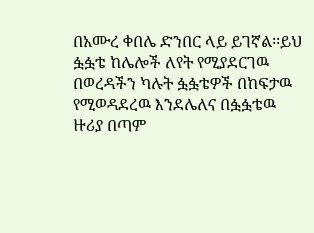በአሙረ ቀበሌ ድንበር ላይ ይገኛል፡፡ይህ ፏፏቴ ከሌሎች ለየት የሚያደርገዉ በወረዳችን ካሉት ፏፏቴዎች በከፍታዉ የሚወዳደረዉ እንደሌለና በፏፏቴዉ ዙሪያ በጣም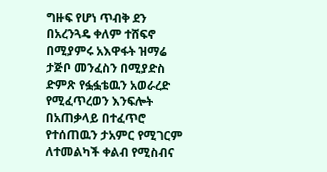ግዙፍ የሆነ ጥብቅ ደን በአረንጓዴ ቀለም ተሸፍኖ በሚያምሩ አእዋፋት ዝማሬ ታጅቦ መንፈስን በሚያድስ ድምጽ የፏፏቴዉን አወራረድ የሚፈጥረወን እንፍሎት በአጠቃላይ በተፈጥሮ የተሰጠዉን ታአምር የሚገርም ለተመልካች ቀልብ የሚስብና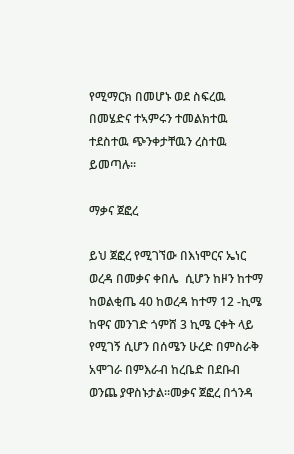የሚማርክ በመሆኑ ወደ ስፍረዉ በመሄድና ተኣምሩን ተመልክተዉ ተደስተዉ ጭንቀታቸዉን ረስተዉ ይመጣሉ፡፡

ማቃና ጀፎረ

ይህ ጀፎረ የሚገኘው በእነሞርና ኤነር ወረዳ በመቃና ቀበሌ  ሲሆን ከዞን ከተማ ከወልቂጤ 40 ከወረዳ ከተማ 12 -ኪሜ ከዋና መንገድ ጎምሸ 3 ኪሜ ርቀት ላይ የሚገኝ ሲሆን በሰሜን ሁረድ በምስራቅ አሞገራ በምእራብ ከረቤድ በደቡብ ወንጨ ያዋስኑታል፡፡መቃና ጀፎረ በጎንዳ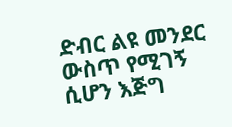ድብር ልዩ መንደር ውስጥ የሚገኝ ሲሆን እጅግ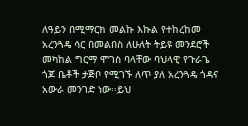ለዓይን በሚማርክ መልኩ እኩል የተከረከመ አረንጓዴ ሳር በመልበስ ለሁለት ትይዩ መንደሮች መካከል ግርማ ሞገስ ባላቸው ባህላዊ የጉራጌ ጎጆ ቤቶች ታጅቦ የሚገኙ ለጥ ያለ አረንጓዴ ጎዳና አውራ መንገድ ነው፡፡ይህ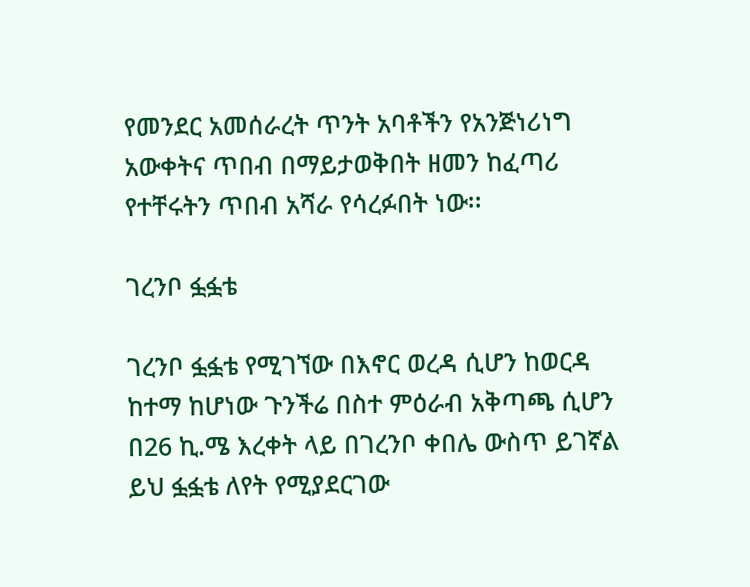የመንደር አመሰራረት ጥንት አባቶችን የአንጅነሪነግ አውቀትና ጥበብ በማይታወቅበት ዘመን ከፈጣሪ የተቸሩትን ጥበብ አሻራ የሳረፉበት ነው፡፡

ገረንቦ ፏፏቴ

ገረንቦ ፏፏቴ የሚገኘው በእኖር ወረዳ ሲሆን ከወርዳ ከተማ ከሆነው ጉንችሬ በስተ ምዕራብ አቅጣጫ ሲሆን በ26 ኪ.ሜ እረቀት ላይ በገረንቦ ቀበሌ ውስጥ ይገኛል ይህ ፏፏቴ ለየት የሚያደርገው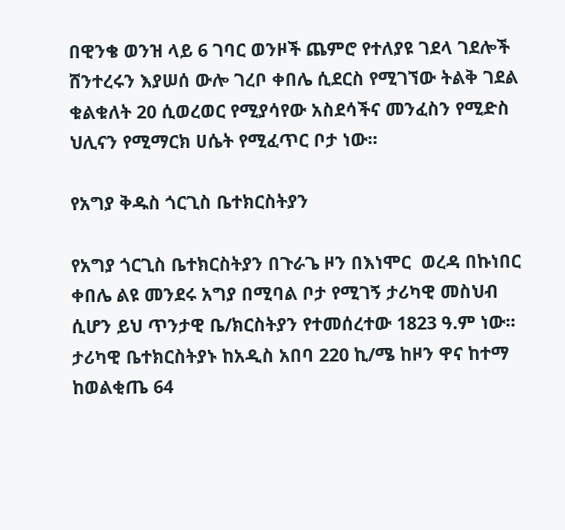በዊንቄ ወንዝ ላይ 6 ገባር ወንዞች ጨምሮ የተለያዩ ገደላ ገደሎች ሸንተረሩን እያሠሰ ውሎ ገረቦ ቀበሌ ሲደርስ የሚገኘው ትልቅ ገደል ቁልቁለት 20 ሲወረወር የሚያሳየው አስደሳችና መንፈስን የሚድስ ህሊናን የሚማርክ ሀሴት የሚፈጥር ቦታ ነው፡፡

የአግያ ቅዱስ ጎርጊስ ቤተክርስትያን

የአግያ ጎርጊስ ቤተክርስትያን በጉራጌ ዞን በእነሞር  ወረዳ በኩነበር ቀበሌ ልዩ መንደሩ አግያ በሚባል ቦታ የሚገኝ ታሪካዊ መስህብ ሲሆን ይህ ጥንታዊ ቤ/ክርስትያን የተመሰረተው 1823 ዓ.ም ነው፡፡ታሪካዊ ቤተክርስትያኑ ከአዲስ አበባ 220 ኪ/ሜ ከዞን ዋና ከተማ ከወልቂጤ 64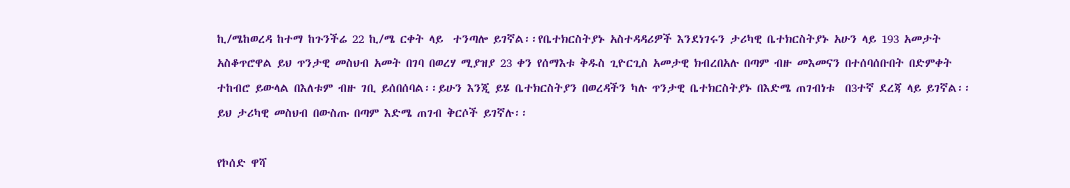ኪ/ሜከወረዳ ከተማ ከጉንችሬ 22 ኪ/ሜ ርቀት ላይ  ተንጣሎ ይገኛል፡፡የቤተክርስትያኑ አስተዳዳሪዎች እንደነገሩን ታሪካዊ ቤተክርስትያኑ አሁን ላይ 193 አመታት አስቆጥሮዋል ይህ ጥንታዊ መስህብ አመት በገባ በወረሃ ሚያዝያ 23 ቀን የሰማእቱ ቅዱስ ጊዮርጊስ አመታዊ ክብረበአሉ በጣም ብዙ መእመናን በተሰባሰቡበት በድምቀት ተከብሮ ይውላል በእለቱም ብዙ ገቢ ይሰበሰባል፡፡ይሁን እንጂ ይሄ ቤተክርስትያን በወረዳችን ካሉ ጥንታዊ ቤተክርስትያኑ በእድሜ ጠገብነቱ  በ3ተኛ ደረጃ ላይ ይገኛል፡፡ይህ ታሪካዊ መስህብ በውስጡ በጣም እድሜ ጠገብ ቅርሶች ይገኛሉ፡፡

የኮሰድ ዋሻ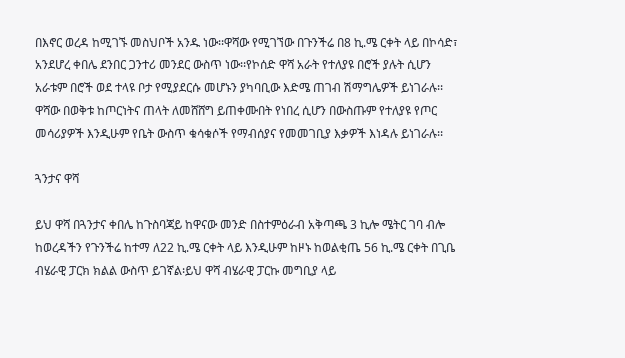በእኖር ወረዳ ከሚገኙ መስህቦች አንዱ ነው፡፡ዋሻው የሚገኘው በጉንችሬ በ8 ኪ.ሜ ርቀት ላይ በኮሳድ፣ አንደሆረ ቀበሌ ደንበር ጋንተሪ መንደር ውስጥ ነው፡፡የኮሰድ ዋሻ አራት የተለያዩ በሮች ያሉት ሲሆን አራቱም በሮች ወደ ተላዩ ቦታ የሚያደርሱ መሆኑን ያካባቢው እድሜ ጠገብ ሽማግሌዎች ይነገራሉ፡፡ዋሻው በወቅቱ ከጦርነትና ጠላት ለመሸሸግ ይጠቀሙበት የነበረ ሲሆን በውስጡም የተለያዩ የጦር መሳሪያዎች እንዲሁም የቤት ውስጥ ቁሳቁሶች የማብሰያና የመመገቢያ እቃዎች እነዳሉ ይነገራሉ፡፡

ጓንታና ዋሻ

ይህ ዋሻ በጓንታና ቀበሌ ከጉስባጃይ ከዋናው መንድ በስተምዕራብ አቅጣጫ 3 ኪሎ ሜትር ገባ ብሎ ከወረዳችን የጉንችሬ ከተማ ለ22 ኪ.ሜ ርቀት ላይ እንዲሁም ከዞኑ ከወልቂጤ 56 ኪ.ሜ ርቀት በጊቤ ብሄራዊ ፓርክ ክልል ውስጥ ይገኛል፡ይህ ዋሻ ብሄራዊ ፓርኩ መግቢያ ላይ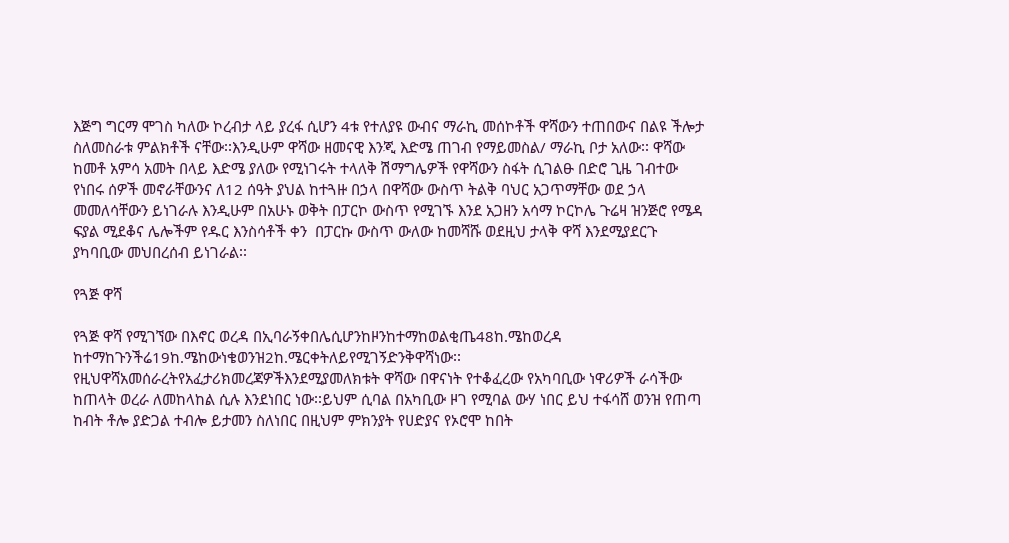እጅግ ግርማ ሞገስ ካለው ኮረብታ ላይ ያረፋ ሲሆን 4ቱ የተለያዩ ውብና ማራኪ መሰኮቶች ዋሻውን ተጠበውና በልዩ ችሎታ ስለመስራቱ ምልክቶች ናቸው፡፡እንዲሁም ዋሻው ዘመናዊ እንጂ እድሜ ጠገብ የማይመስል/ ማራኪ ቦታ አለው፡፡ ዋሻው ከመቶ አምሳ አመት በላይ እድሜ ያለው የሚነገሩት ተላለቅ ሽማግሌዎች የዋሻውን ስፋት ሲገልፁ በድሮ ጊዜ ገብተው የነበሩ ሰዎች መኖራቸውንና ለ12 ሰዓት ያህል ከተጓዙ በኃላ በዋሻው ውስጥ ትልቅ ባህር አጋጥማቸው ወደ ኃላ መመለሳቸውን ይነገራሉ እንዲሁም በአሁኑ ወቅት በፓርኮ ውስጥ የሚገኙ እንደ አጋዘን አሳማ ኮርኮሌ ጉሬዛ ዝንጅሮ የሜዳ ፍያል ሚደቆና ሌሎችም የዱር እንስሳቶች ቀን  በፓርኩ ውስጥ ውለው ከመሻሹ ወደዚህ ታላቅ ዋሻ እንደሚያደርጉ ያካባቢው መህበረሰብ ይነገራል፡፡

የጓጅ ዋሻ

የጓጅ ዋሻ የሚገኘው በእኖር ወረዳ በኢባራኝቀበሌሲሆንከዞንከተማከወልቂጤ48ከ.ሜከወረዳ ከተማከጉንችሬ19ከ.ሜከውነቄወንዝ2ከ.ሜርቀትለይየሚገኝድንቅዋሻነው፡፡የዚህዋሻአመሰራረትየአፈታሪክመረጃዎችእንደሚያመለክቱት ዋሻው በዋናነት የተቆፈረው የአካባቢው ነዋሪዎች ራሳችው ከጠላት ወረራ ለመከላከል ሲሉ እንደነበር ነው፡፡ይህም ሲባል በአካቢው ዞገ የሚባል ውሃ ነበር ይህ ተፋሳሸ ወንዝ የጠጣ ከብት ቶሎ ያድጋል ተብሎ ይታመን ስለነበር በዚህም ምክንያት የሀድያና የኦሮሞ ከበት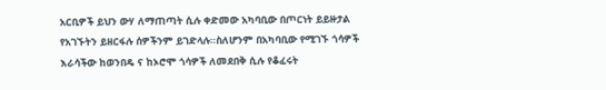አርቢዎች ይህን ውሃ ለማጠጣት ሲሉ ቀድመው አካባቢው በጦርነት ይይዙታል የአገኙትን ይዘርፋሉ ሰዎችንም ይገድላሉ፡፡ስለሆንም በአካባቢው የሚገኙ ጎሳዎች እራሳችው ከወንበዴ ና ከኦሮሞ ጎሳዎች ለመደበቅ ሲሉ የቆፈሩት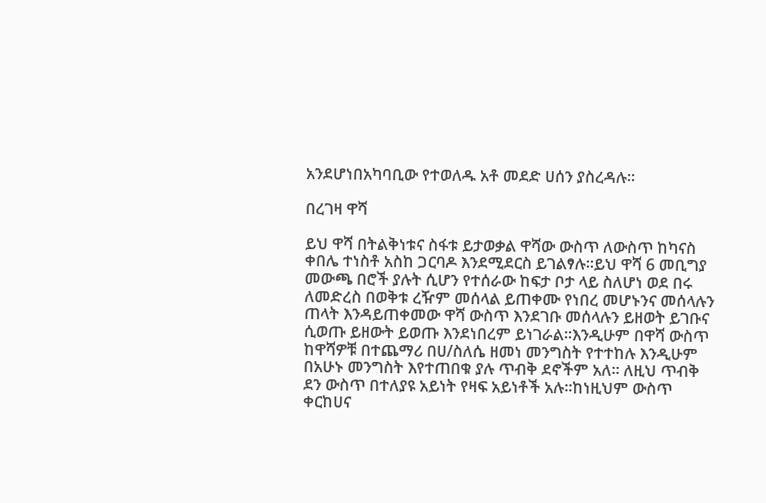አንደሆነበአካባቢው የተወለዱ አቶ መደድ ሀሰን ያስረዳሉ፡፡

በረገዛ ዋሻ

ይህ ዋሻ በትልቅነቱና ስፋቱ ይታወቃል ዋሻው ውስጥ ለውስጥ ከካናስ ቀበሌ ተነስቶ አስከ ጋርባዶ እንደሚደርስ ይገልፃሉ፡፡ይህ ዋሻ 6 መቢግያ መውጫ በሮች ያሉት ሲሆን የተሰራው ከፍታ ቦታ ላይ ስለሆነ ወደ በሩ ለመድረስ በወቅቱ ረዥም መሰላል ይጠቀሙ የነበረ መሆኑንና መሰላሉን ጠላት እንዳይጠቀመው ዋሻ ውስጥ እንደገቡ መሰላሉን ይዘወት ይገቡና ሲወጡ ይዘውት ይወጡ እንደነበረም ይነገራል፡፡እንዲሁም በዋሻ ውስጥ ከዋሻዎቹ በተጨማሪ በሀ/ስለሴ ዘመነ መንግስት የተተከሉ እንዲሁም በአሁኑ መንግስት እየተጠበቁ ያሉ ጥብቅ ደኖችም አለ፡፡ ለዚህ ጥብቅ ደን ውስጥ በተለያዩ አይነት የዛፍ አይነቶች አሉ፡፡ከነዚህም ውስጥ ቀርከሀና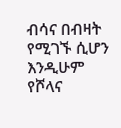ብሳና በብዛት የሚገኙ ሲሆን እንዲሁም የሾላና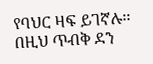የባህር ዛፍ ይገኛሉ፡፡ በዚህ ጥብቅ ደን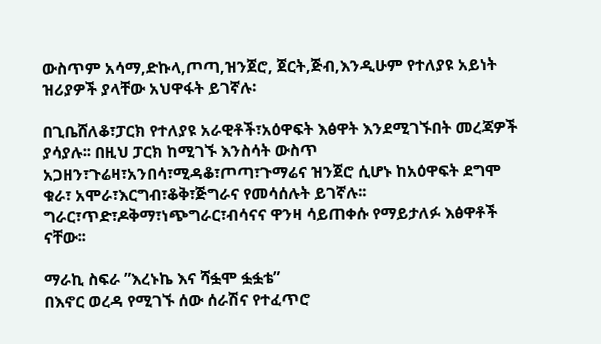ውስጥም አሳማ,ድኩላ,ጦጣ,ዝንጀሮ, ጀርት,ጅብ,እንዲሁም የተለያዩ አይነት ዝሪያዎች ያላቸው አህዋፋት ይገኛሉ፡

በጊቤሸለቆ፣ፓርክ የተለያዩ አራዊቶች፣አዕዋፍት እፅዋት እንደሚገኙበት መረጃዎች ያሳያሉ፡፡ በዚህ ፓርክ ከሚገኙ እንስሳት ውስጥ አጋዘን፣ጉሬዛ፣አንበሳ፣ሚዳቆ፣ጦጣ፣ጉማሬና ዝንጀሮ ሲሆኑ ከአዕዋፍት ደግሞ ቁራ፣ አሞራ፣እርግብ፣ቆቅ፣ጅግራና የመሳሰሉት ይገኛሉ፡፡ግራር፣ጥድ፣ዶቅማ፣ነጭግራር፣ብሳናና ዋንዛ ሳይጠቀሱ የማይታለፉ እፅዋቶች ናቸው፡፡

ማራኪ ስፍራ ”እረኑኬ እና ሻፏሞ ፏፏቴ”
በእኖር ወረዳ የሚገኙ ሰው ሰራሽና የተፈጥሮ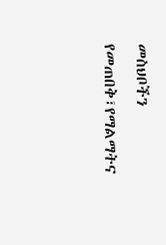መስህቦችን የመጠበቅ፣የማልማትና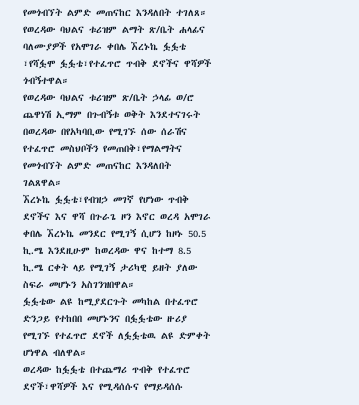የመጎብኘት ልምድ መጠናከር እንዳለበት ተገለጸ።
የወረዳው ባህልና ቱሪዝም ልማት ጽ/ቤት ሐላፊና ባለሙያዎች የአሞገራ ቀበሌ ኧረኑኬ ፏፏቴ ፣የሻፏሞ ፏፏቴ፣የተፈጥሮ ጥብቅ ደኖችና ዋሻዎች ጎብኝተዋል።
የወረዳው ባህልና ቱሪዝም ጽ/ቤት ኃላፊ ወ/ሮ ጨዋነሽ ኢማም በጉብኝቱ ወቅት እንደተናገሩት በወረዳው በየአካባቢው የሚገኙ ሰው ሰራሽና የተፈጥሮ መስህቦችን የመጠበቅ፣የማልማትና የመጎብኘት ልምድ መጠናከር እንዳለበት ገልጸዋል።
ኧረኑኬ ፏፏቴ፣የብዝኃ መገኛ የሆነው ጥብቅ ደኖችና እና ዋሻ በጉራጌ ዞን እኖር ወረዳ አሞገራ ቀበሌ ኧረኑኬ መንደር የሚገኝ ሲሆን ከዞኑ 50.5 ኪ.ሜ እንደዚሁም ከወረዳው ዋና ከተማ 8.5 ኪ.ሜ ርቀት ላይ የሚገኝ ታሪካዊ ይዘት ያለው ስፍራ መሆኑን አስገንዝበዋል።
ፏፏቴው ልዩ ከሚያደርጉት መካከል በተፈጥሮ ድንጋይ የተከበበ መሆኑንና በፏፏቴው ዙሪያ የሚገኙ የተፈጥሮ ደኖች ለፏፏቴዉ ልዩ ድምቀት ሆነዋል ብለዋል።
ወረዳው ከፏፏቴ በተጨማሪ ጥብቅ የተፈጥሮ ደኖች፣ዋሻዎች እና የሚዳሰሱና የማይዳሰሱ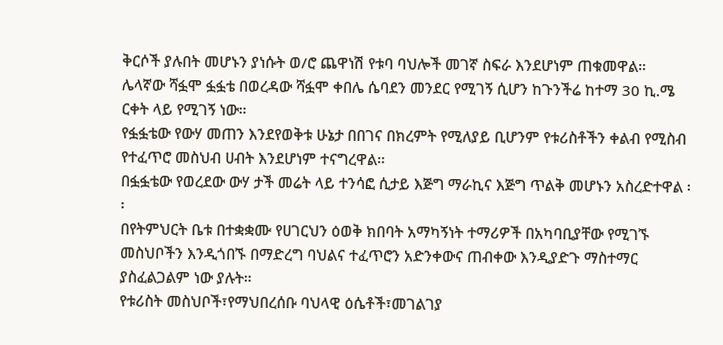ቅርሶች ያሉበት መሆኑን ያነሱት ወ/ሮ ጨዋነሽ የቱባ ባህሎች መገኛ ስፍራ እንደሆነም ጠቁመዋል።
ሌላኛው ሻፏሞ ፏፏቴ በወረዳው ሻፏሞ ቀበሌ ሴባደን መንደር የሚገኝ ሲሆን ከጉንችሬ ከተማ 30 ኪ.ሜ ርቀት ላይ የሚገኝ ነው።
የፏፏቴው የውሃ መጠን እንደየወቅቱ ሁኔታ በበገና በክረምት የሚለያይ ቢሆንም የቱሪስቶችን ቀልብ የሚስብ የተፈጥሮ መስህብ ሀብት እንደሆነም ተናግረዋል።
በፏፏቴው የወረደው ውሃ ታች መሬት ላይ ተንሳፎ ሲታይ እጅግ ማራኪና እጅግ ጥልቅ መሆኑን አስረድተዋል ፡፡
በየትምህርት ቤቱ በተቋቋሙ የሀገርህን ዕወቅ ክበባት አማካኝነት ተማሪዎች በአካባቢያቸው የሚገኙ መስህቦችን እንዲጎበኙ በማድረግ ባህልና ተፈጥሮን አድንቀውና ጠብቀው እንዲያድጉ ማስተማር ያስፈልጋልም ነው ያሉት።
የቱሪስት መስህቦች፣የማህበረሰቡ ባህላዊ ዕሴቶች፣መገልገያ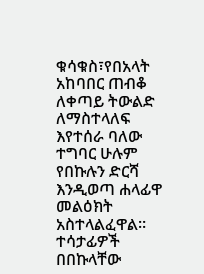ቁሳቁስ፣የበአላት አከባበር ጠብቆ ለቀጣይ ትውልድ ለማስተላለፍ እየተሰራ ባለው ተግባር ሁሉም የበኩሉን ድርሻ እንዲወጣ ሐላፊዋ መልዕክት አስተላልፈዋል።
ተሳታፊዎች በበኩላቸው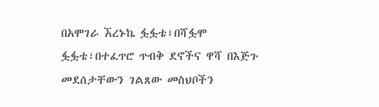በአሞገራ ኧረኑኬ ፏፏቴ፣በሻፏሞ ፏፏቴ፣በተፈጥሮ ጥብቅ ደኖችና ዋሻ በእጅጉ መደሰታቸውን ገልጸው መስህቦችን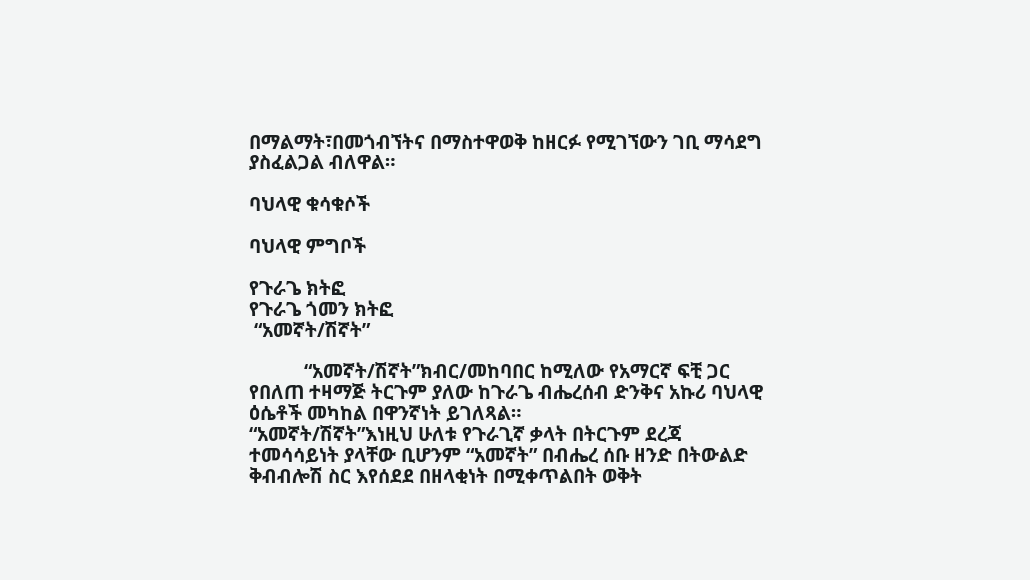በማልማት፣በመጎብኘትና በማስተዋወቅ ከዘርፉ የሚገኘውን ገቢ ማሳደግ ያስፈልጋል ብለዋል።

ባህላዊ ቁሳቁሶች

ባህላዊ ምግቦች

የጉራጌ ክትፎ
የጉራጌ ጎመን ክትፎ
 “አመኛት/ሽኛት”

           “አመኛት/ሽኛት”ክብር/መከባበር ከሚለው የአማርኛ ፍቺ ጋር የበለጠ ተዛማጅ ትርጉም ያለው ከጉራጌ ብሔረሰብ ድንቅና አኩሪ ባህላዊ ዕሴቶች መካከል በዋንኛነት ይገለጻል።
“አመኛት/ሽኛት”እነዚህ ሁለቱ የጉራጊኛ ቃላት በትርጉም ደረጃ ተመሳሳይነት ያላቸው ቢሆንም “አመኛት” በብሔረ ሰቡ ዘንድ በትውልድ ቅብብሎሽ ስር እየሰደደ በዘላቂነት በሚቀጥልበት ወቅት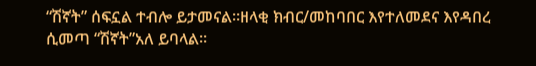“ሽኛት” ሰፍኗል ተብሎ ይታመናል።ዘላቂ ክብር/መከባበር እየተለመደና እየዳበረ ሲመጣ “ሽኛት”አለ ይባላል።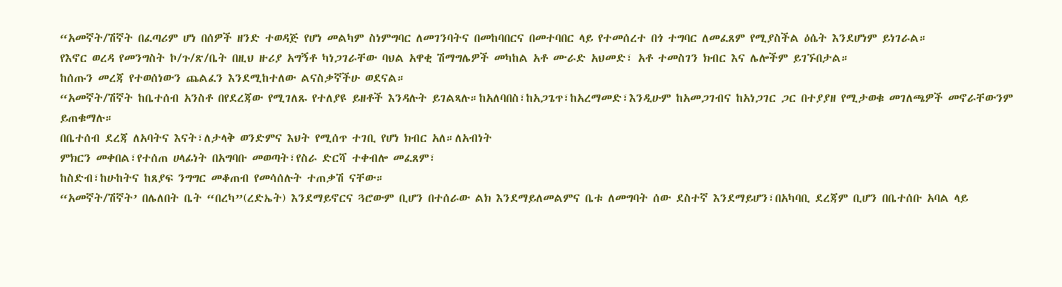“አመኛት/ሽኛት በፈጣሪም ሆነ በሰዎች ዘንድ ተወዳጅ የሆነ መልካም ስነምግባር ለመገንባትና በመከባበርና በመተባበር ላይ የተመሰረተ በጎ ተግባር ለመፈጸም የሚያስችል ዕሴት እንደሆነም ይነገራል።
የእኖር ወረዳ የመንግስት ኮ/ጉ/ጽ/ቤት በዚህ ዙሪያ አግኝቶ ካነጋገራቸው ባህል አዋቂ ሽማግሌዎች መካከል አቶ ሙራድ አህመድ፣ አቶ ተመስገን ክብር እና ሌሎችም ይገኙበታል።
ከሰጡን መረጃ የተወሰነውን ጨልፈን እንደሚከተለው ልናስቃኛችሁ ወደናል።
“አመኛት/ሽኛት ከቤተሰብ አንስቶ በየደረጃው የሚገለጹ የተለያዩ ይዘቶች እንዳሉት ይገልጻሉ።ከአለባበስ፣ከአጋጌጥ፣ከአረማመድ፣እንዲሁም ከአመጋገብና ከአነጋገር ጋር በተያያዘ የሚታወቁ መገለጫዎች መኖራቸውንም ይጠቁማሉ።
በቤተሰብ ደረጃ ለአባትና እናት፣ለታላቅ ወንድምና እህት የሚሰጥ ተገቢ የሆነ ክብር አለ።ለአብነት
ምክርን መቀበል፣የተሰጠ ሀላፊነት በአግባቡ መወጣት፣የስራ ድርሻ ተቀብሎ መፈጸም፣
ከስድብ፣ከሁከትና ከጸያፍ ንግግር መቆጠብ የመሳሰሉት ተጠቃሽ ናቸው።
“አመኛት/ሽኛት’ በሌለበት ቤት “በረካ”(ረድኤት) እንደማይኖርና ጓሮውም ቢሆን በተሰራው ልክ እንደማይለመልምና ቤቱ ለመግባት ሰው ደስተኛ እንደማይሆን፣በአካባቢ ደረጃም ቢሆን በቤተሰቡ አባል ላይ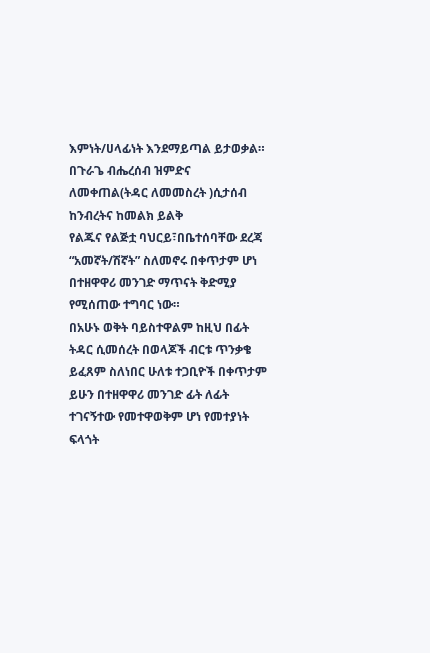እምነት/ሀላፊነት እንደማይጣል ይታወቃል።
በጉራጌ ብሔረሰብ ዝምድና ለመቀጠል(ትዳር ለመመስረት )ሲታሰብ ከንብረትና ከመልክ ይልቅ
የልጁና የልጅቷ ባህርይ፣በቤተሰባቸው ደረጃ “አመኛት/ሽኛት” ስለመኖሩ በቀጥታም ሆነ በተዘዋዋሪ መንገድ ማጥናት ቅድሚያ የሚሰጠው ተግባር ነው።
በአሁኑ ወቅት ባይስተዋልም ከዚህ በፊት ትዳር ሲመሰረት በወላጆች ብርቱ ጥንቃቄ ይፈጸም ስለነበር ሁለቱ ተጋቢዮች በቀጥታም ይሁን በተዘዋዋሪ መንገድ ፊት ለፊት ተገናኝተው የመተዋወቅም ሆነ የመተያነት ፍላጎት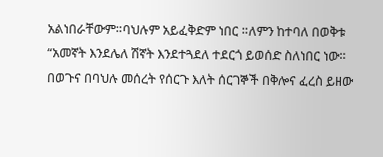አልነበራቸውም።ባህሉም አይፈቅድም ነበር ።ለምን ከተባለ በወቅቱ “አመኛት እንደሌለ ሽኛት እንደተጓደለ ተደርጎ ይወሰድ ስለነበር ነው።
በወጉና በባህሉ መሰረት የሰርጉ እለት ሰርገኞች በቅሎና ፈረስ ይዘው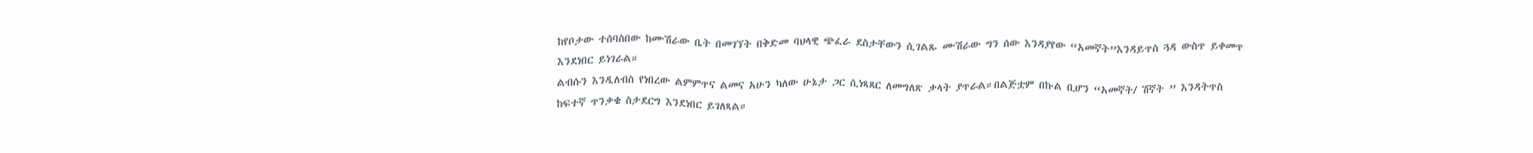ከየቦታው ተሰባስበው ከሙሽራው ቤት በመገኘት በቅድመ ባህላዊ ጭፈራ ደስታቸውን ሲገልጹ ሙሽራው ግን ሰው እንዳያየው “አመኛት”እንዳይጥስ ጓዳ ውስጥ ይቀመጥ እንደነበር ይነገራል።
ልብሱን እንዲለብስ የነበረው ልምምጥና ልመና አሁን ካለው ሁኔታ ጋር ሲነጻጸር ለመግለጽ ቃላት ያጥራል።በልጅቷም በኩል ቢሆን “አመኛት/ ሽኛት ” እንዳትጥስ ከፍተኛ ጥንቃቄ ስታደርግ እንደነበር ይገለጻል።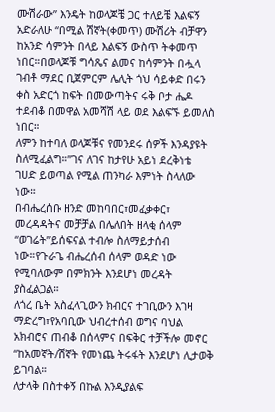ሙሽራው” እንዴት ከወላጆቼ ጋር ተለይቼ እልፍኝ አድራለሁ “በሚል ሽኛት(ቀመጥ) ሙሽሪት ብቻዋን ከአንድ ሳምንት በላይ እልፍኝ ውስጥ ትቀመጥ ነበር።በወላጆቹ ግሳጼና ልመና ከሳምንት በሗላ ገብቶ ማደር ቢጀምርም ሌሊት ጎህ ሳይቀድ በሩን ቀስ አድርጎ ከፍት በመውጣትና ሩቅ ቦታ ሔዶ ተደብቆ በመዋል አመሻሽ ላይ ወደ እልፍኙ ይመለስ ነበር።
ለምን ከተባለ ወላጆቹና የመንደሩ ሰዎች እንዳያዩት ስለሚፈልግ።”ገና ለገና ከታየሁ አይነ ደረቅነቴ
ገሀድ ይወጣል የሚል ጠንካራ እምነት ስላለው ነው።
በብሔረሰቡ ዘንድ መከባበር፣መፈቃቀር፣ መረዳዳትና መቻቻል በሌለበት ዘላቂ ሰላም “ወገሬት”ይሰፍናል ተብሎ ስለማይታሰብ ነው።የጉራጌ ብሔረሰብ ሰላም ወዳድ ነው የሚባለውም በምክንት እንደሆነ መረዳት ያስፈልጋል።
ለጎረ ቤት አስፈላጊውን ክብርና ተገቢውን እገዛ ማድረግ፣የአባቢው ህብረተሰብ ወግና ባህል አክብሮና ጠብቆ በሰላምና በፍቅር ተቻችሎ መኖር “ከአመኛት/ሽኛት የመነጨ ትሩፋት እንደሆነ ሊታወቅ ይገባል።
ለታላቅ በስተቀኝ በኩል እንዲያልፍ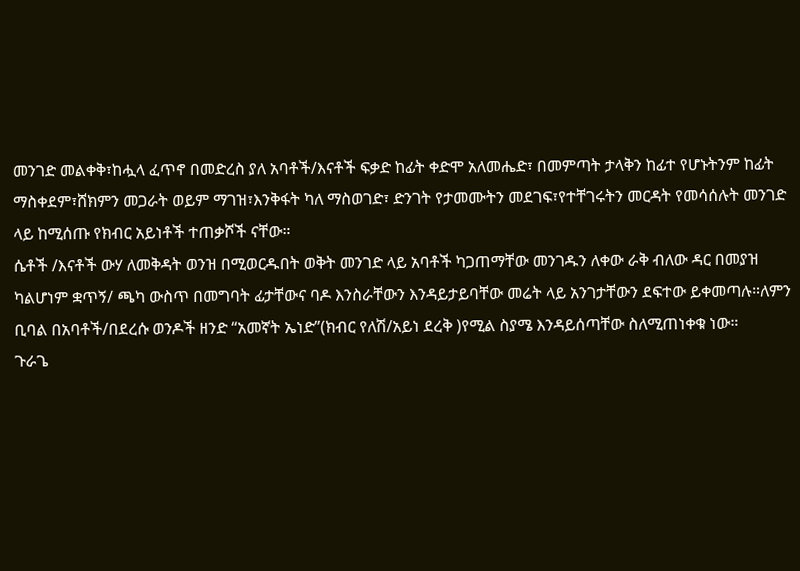መንገድ መልቀቅ፣ከሗላ ፈጥኖ በመድረስ ያለ አባቶች/እናቶች ፍቃድ ከፊት ቀድሞ አለመሔድ፣ በመምጣት ታላቅን ከፊተ የሆኑትንም ከፊት ማስቀደም፣ሸክምን መጋራት ወይም ማገዝ፣እንቅፋት ካለ ማስወገድ፣ ድንገት የታመሙትን መደገፍ፣የተቸገሩትን መርዳት የመሳሰሉት መንገድ ላይ ከሚሰጡ የክብር አይነቶች ተጠቃሾች ናቸው።
ሴቶች /እናቶች ውሃ ለመቅዳት ወንዝ በሚወርዱበት ወቅት መንገድ ላይ አባቶች ካጋጠማቸው መንገዱን ለቀው ራቅ ብለው ዳር በመያዝ ካልሆነም ቋጥኝ/ ጫካ ውስጥ በመግባት ፊታቸውና ባዶ እንስራቸውን እንዳይታይባቸው መሬት ላይ አንገታቸውን ደፍተው ይቀመጣሉ።ለምን ቢባል በአባቶች/በደረሱ ወንዶች ዘንድ “አመኛት ኤነድ”(ክብር የለሽ/አይነ ደረቅ )የሚል ስያሜ እንዳይሰጣቸው ስለሚጠነቀቁ ነው።
ጉራጌ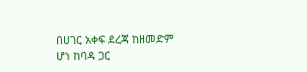በሀገር አቀፍ ደረጃ ከዘመድም ሆነ ከባዳ ጋር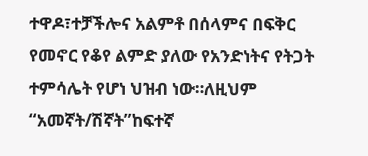ተዋዶ፣ተቻችሎና አልምቶ በሰላምና በፍቅር የመኖር የቆየ ልምድ ያለው የአንድነትና የትጋት ተምሳሌት የሆነ ህዝብ ነው።ለዚህም “አመኛት/ሽኛት”ከፍተኛ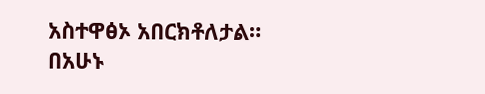አስተዋፅኦ አበርክቶለታል።
በአሁኑ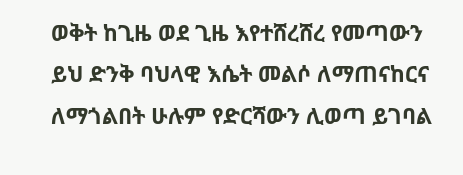ወቅት ከጊዜ ወደ ጊዜ እየተሸረሸረ የመጣውን ይህ ድንቅ ባህላዊ እሴት መልሶ ለማጠናከርና ለማጎልበት ሁሉም የድርሻውን ሊወጣ ይገባል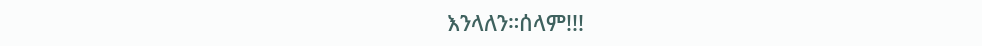እንላለን።ሰላም!!!